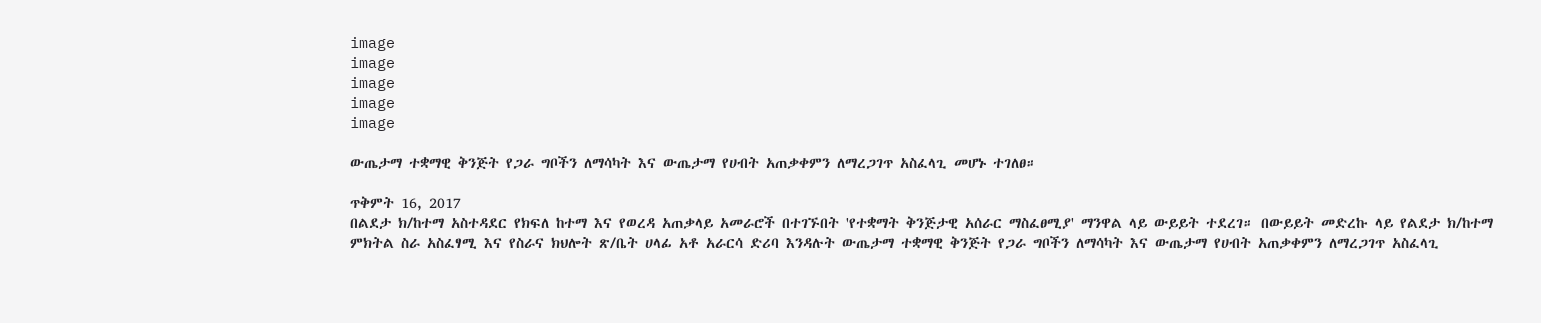image
image
image
image
image

ውጤታማ ተቋማዊ ቅንጅት የጋራ ግቦችን ለማሳካት እና ውጤታማ የሀብት አጠቃቀምን ለማረጋገጥ አስፈላጊ መሆኑ ተገለፀ።

ጥቅምት 16, 2017
በልደታ ክ/ከተማ አስተዳደር የክፍለ ከተማ እና የወረዳ አጠቃላይ አመራሮች በተገኙበት 'የተቋማት ቅንጅታዊ አሰራር ማስፈፀሚያ' ማንዋል ላይ ውይይት ተደረገ። በውይይት መድረኩ ላይ የልደታ ክ/ከተማ ምክትል ስራ አስፈፃሚ እና የስራና ክህሎት ጽ/ቤት ሀላፊ አቶ አራርሳ ድሪባ እንዳሉት ውጤታማ ተቋማዊ ቅንጅት የጋራ ግቦችን ለማሳካት እና ውጤታማ የሀብት አጠቃቀምን ለማረጋገጥ አስፈላጊ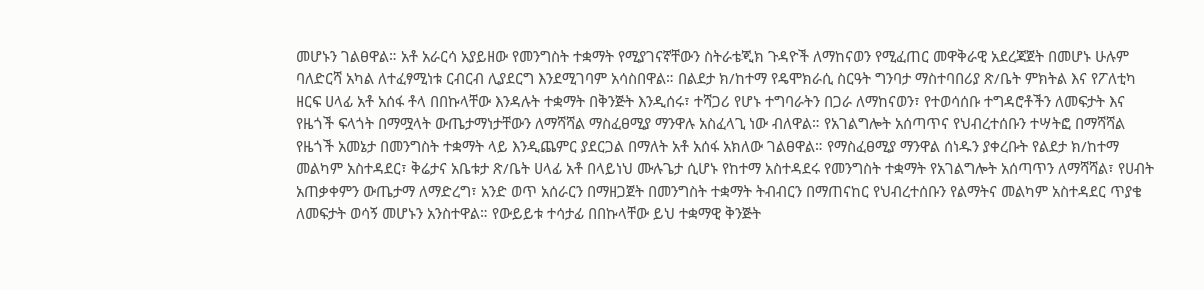መሆኑን ገልፀዋል። አቶ አራርሳ አያይዘው የመንግስት ተቋማት የሚያገናኛቸውን ስትራቴጂክ ጉዳዮች ለማከናወን የሚፈጠር መዋቅራዊ አደረጃጀት በመሆኑ ሁሉም ባለድርሻ አካል ለተፈፃሚነቱ ርብርብ ሊያደርግ እንደሚገባም አሳስበዋል። በልደታ ክ/ከተማ የዴሞክራሲ ስርዓት ግንባታ ማስተባበሪያ ጽ/ቤት ምክትል እና የፖለቲካ ዘርፍ ሀላፊ አቶ አሰፋ ቶላ በበኩላቸው እንዳሉት ተቋማት በቅንጅት እንዲሰሩ፣ ተሻጋሪ የሆኑ ተግባራትን በጋራ ለማከናወን፣ የተወሳሰቡ ተግዳሮቶችን ለመፍታት እና የዜጎች ፍላጎት በማሟላት ውጤታማነታቸውን ለማሻሻል ማስፈፀሚያ ማንዋሉ አስፈላጊ ነው ብለዋል። የአገልግሎት አሰጣጥና የህብረተሰቡን ተሣትፎ በማሻሻል የዜጎች አመኔታ በመንግስት ተቋማት ላይ እንዲጨምር ያደርጋል በማለት አቶ አሰፋ አክለው ገልፀዋል። የማስፈፀሚያ ማንዋል ሰነዱን ያቀረቡት የልደታ ክ/ከተማ መልካም አስተዳደር፣ ቅሬታና አቤቱታ ጽ/ቤት ሀላፊ አቶ በላይነህ ሙሉጌታ ሲሆኑ የከተማ አስተዳደሩ የመንግስት ተቋማት የአገልግሎት አሰጣጥን ለማሻሻል፣ የሀብት አጠቃቀምን ውጤታማ ለማድረግ፣ አንድ ወጥ አሰራርን በማዘጋጀት በመንግስት ተቋማት ትብብርን በማጠናከር የህብረተሰቡን የልማትና መልካም አስተዳደር ጥያቄ ለመፍታት ወሳኝ መሆኑን አንስተዋል። የውይይቱ ተሳታፊ በበኩላቸው ይህ ተቋማዊ ቅንጅት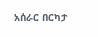አሰራር በርካታ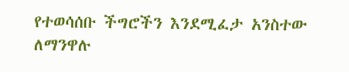የተወሳሰቡ ችግሮችን እንደሚፈታ አንስተው ለማንዋሉ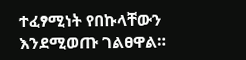ተፈፃሚነት የበኩላቸውን እንደሚወጡ ገልፀዋል።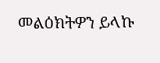መልዕክትዎን ይላኩ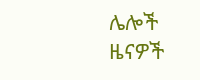ሌሎች ዜናዎች